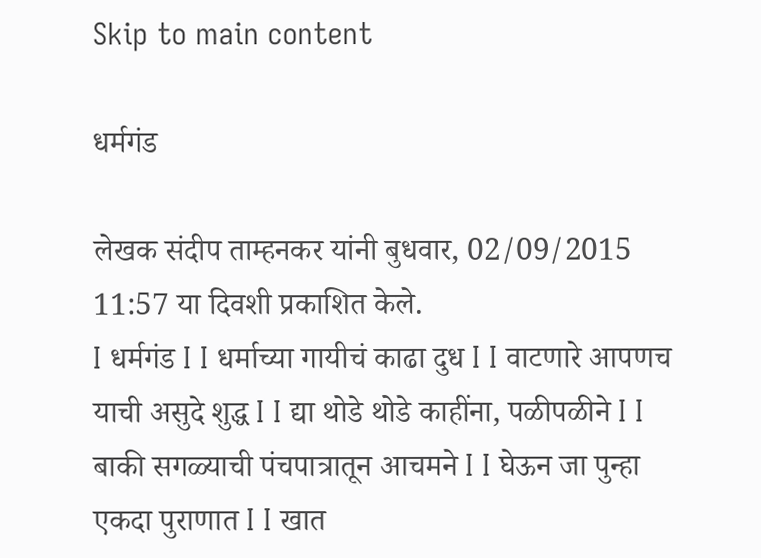Skip to main content

धर्मगंड

लेखक संदीप ताम्हनकर यांनी बुधवार, 02/09/2015 11:57 या दिवशी प्रकाशित केले.
I धर्मगंड I I धर्माच्या गायीचं काढा दुध I I वाटणारे आपणच याची असुदे शुद्ध I I द्या थोडे थोडे काहींना, पळीपळीने I I बाकी सगळ्याची पंचपात्रातून आचमने I I घेऊन जा पुन्हा एकदा पुराणात I I खात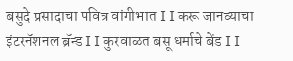बसुदे प्रसादाचा पवित्र वांगीभात I I करू जानव्याचा इंटरनॅशनल ब्रॅन्ड I I कुरवाळत बसू धर्माचे बेंड I I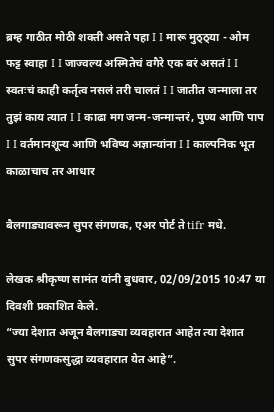ब्रम्ह गाठीत मोठी शक्ती असते पहा I I मारू मुठ्ठ्या - ओम फट्ट स्वाहा I I जाज्वल्य अस्मितेचं वगैरे एक बरं असतं I I स्वतःचं काही कर्तृत्व नसलं तरी चालतं I I जातीत जन्माला तर तुझं काय त्यात I I काढा मग जन्म-जन्मान्तरं, पुण्य आणि पाप I I वर्तमानशून्य आणि भविष्य अज्ञान्यांना I I काल्पनिक भूत काळाचाच तर आधार

बैलगाड्यावरून सुपर संगणक, एअर पोर्ट ते tifr मधे.

लेखक श्रीकृष्ण सामंत यांनी बुधवार, 02/09/2015 10:47 या दिवशी प्रकाशित केले.
“ज्या देशात अजून बैलगाड्या व्यवहारात आहेत त्या देशात सुपर संगणकसुद्धा व्यवहारात येत आहे”.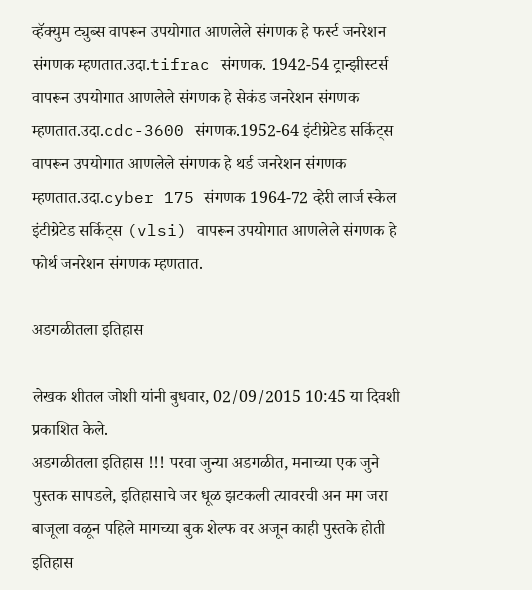व्हॅक्युम ट्युब्स वापरून उपयोगात आणलेले संगणक हे फर्स्ट जनरेशन संगणक म्हणतात.उदा.tifrac संगणक. 1942-54 ट्रान्झीस्टर्स वापरून उपयोगात आणलेले संगणक हे सेकंड जनरेशन संगणक म्हणतात.उदा.cdc-3600 संगणक.1952-64 इंटीग्रेटेड सर्किट्स वापरून उपयोगात आणलेले संगणक हे थर्ड जनरेशन संगणक म्हणतात.उदा.cyber 175 संगणक 1964-72 व्हेरी लार्ज स्केल इंटीग्रेटेड सर्किट्स (vlsi) वापरून उपयोगात आणलेले संगणक हे फोर्थ जनरेशन संगणक म्हणतात.

अडगळीतला इतिहास

लेखक शीतल जोशी यांनी बुधवार, 02/09/2015 10:45 या दिवशी प्रकाशित केले.
अडगळीतला इतिहास !!! परवा जुन्या अडगळीत, मनाच्या एक जुने पुस्तक सापडले, इतिहासाचे जर धूळ झटकली त्यावरची अन मग जरा बाजूला वळून पहिले मागच्या बुक शेल्फ वर अजून काही पुस्तके होती इतिहास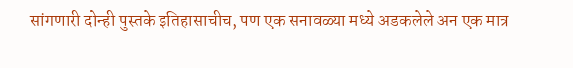सांगणारी दोन्ही पुस्तके इतिहासाचीच, पण एक सनावळ्या मध्ये अडकलेले अन एक मात्र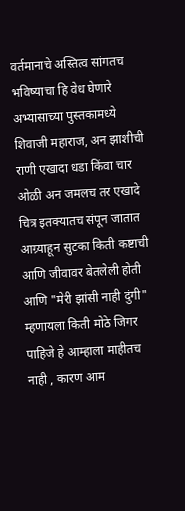वर्तमानाचे अस्तित्व सांगतच भविष्याचा हि वेध घेणारे अभ्यासाच्या पुस्तकामध्ये शिवाजी महाराज, अन झाशीची राणी एखादा धडा किंवा चार ओळी अन जमलच तर एखादे चित्र इतक्यातच संपून जातात आग्र्याहून सुटका किती कष्टाची आणि जीवावर बेतलेली होती आणि "मेरी झांसी नाही दुंगी" म्हणायला किती मोठे जिगर पाहिजे हे आम्हाला माहीतच नाही , कारण आम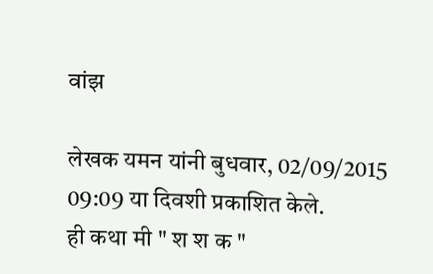वांझ

लेखक यमन यांनी बुधवार, 02/09/2015 09:09 या दिवशी प्रकाशित केले.
ही कथा मी " श श क "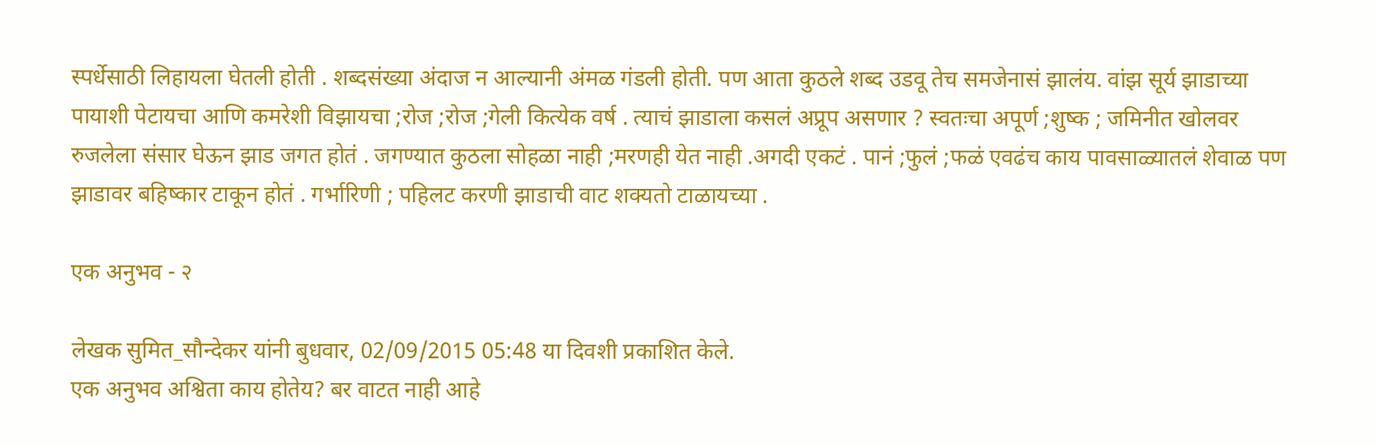स्पर्धेसाठी लिहायला घेतली होती . शब्दसंख्या अंदाज न आल्यानी अंमळ गंडली होती. पण आता कुठले शब्द उडवू तेच समजेनासं झालंय. वांझ सूर्य झाडाच्या पायाशी पेटायचा आणि कमरेशी विझायचा ;रोज ;रोज ;गेली कित्येक वर्ष . त्याचं झाडाला कसलं अप्रूप असणार ? स्वतःचा अपूर्ण ;शुष्क ; जमिनीत खोलवर रुजलेला संसार घेऊन झाड जगत होतं . जगण्यात कुठला सोहळा नाही ;मरणही येत नाही .अगदी एकटं . पानं ;फुलं ;फळं एवढंच काय पावसाळ्यातलं शेवाळ पण झाडावर बहिष्कार टाकून होतं . गर्भारिणी ; पहिलट करणी झाडाची वाट शक्यतो टाळायच्या .

एक अनुभव - २

लेखक सुमित_सौन्देकर यांनी बुधवार, 02/09/2015 05:48 या दिवशी प्रकाशित केले.
एक अनुभव अश्विता काय होतेय? बर वाटत नाही आहे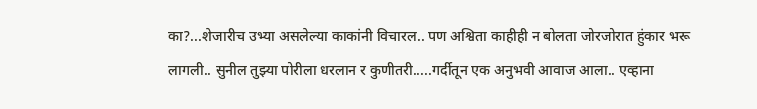का?...शेजारीच उभ्या असलेल्या काकांनी विचारल.. पण अश्विता काहीही न बोलता जोरजोरात हुंकार भरू लागली.. सुनील तुझ्या पोरीला धरलान र कुणीतरी.....गर्दीतून एक अनुभवी आवाज आला.. एव्हाना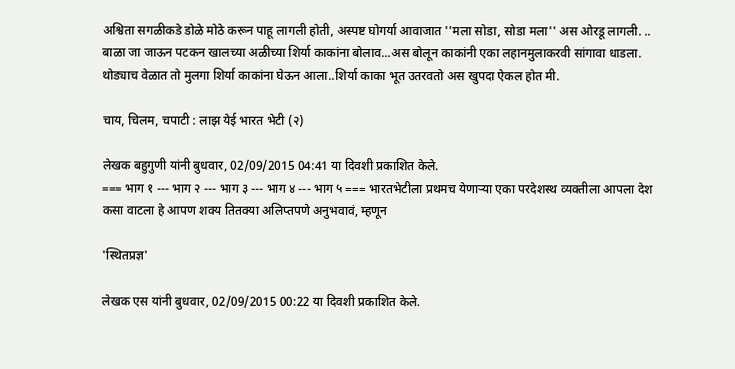अश्विता सगळीकडे डोळे मोठे करून पाहू लागली होती, अस्पष्ट घोगर्या आवाजात ''मला सोडा, सोडा मला'' अस ओरडू लागली. .. बाळा जा जाऊन पटकन खालच्या अळीच्या शिर्या काकांना बोलाव...अस बोलून काकांनी एका लहानमुलाकरवी सांगावा धाडला. थोड्याच वेळात तो मुलगा शिर्या काकांना घेऊन आला..शिर्या काका भूत उतरवतो अस खुपदा ऐकल होत मी.

चाय, चिलम, चपाटी : लाझ येई भारत भेटी (२)

लेखक बहुगुणी यांनी बुधवार, 02/09/2015 04:41 या दिवशी प्रकाशित केले.
=== भाग १ --- भाग २ --- भाग ३ --- भाग ४ --- भाग ५ === भारतभेटीला प्रथमच येणार्‍या एका परदेशस्थ व्यक्तीला आपला देश कसा वाटला हे आपण शक्य तितक्या अलिप्तपणे अनुभवावं, म्हणून

'स्थितप्रज्ञ'

लेखक एस यांनी बुधवार, 02/09/2015 00:22 या दिवशी प्रकाशित केले.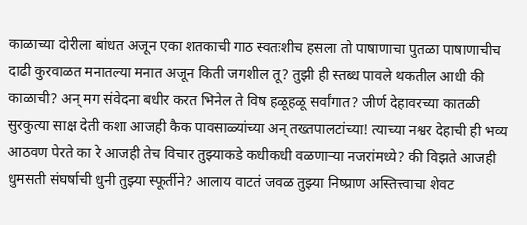काळाच्या दोरीला बांधत अजून एका शतकाची गाठ स्वतःशीच हसला तो पाषाणाचा पुतळा पाषाणाचीच दाढी कुरवाळत मनातल्या मनात अजून किती जगशील तू? तुझी ही स्तब्ध पावले थकतील आधी की काळाची? अन् मग संवेदना बधीर करत भिनेल ते विष हळूहळू सर्वांगात? जीर्ण देहावरच्या कातळी सुरकुत्या साक्ष देती कशा आजही कैक पावसाळ्यांच्या अन् तख्तपालटांच्या! त्याच्या नश्वर देहाची ही भव्य आठवण पेरते का रे आजही तेच विचार तुझ्याकडे कधीकधी वळणार्‍या नजरांमध्ये? की विझते आजही धुमसती संघर्षाची धुनी तुझ्या स्फूर्तीने? आलाय वाटतं जवळ तुझ्या निष्प्राण अस्तित्त्वाचा शेवट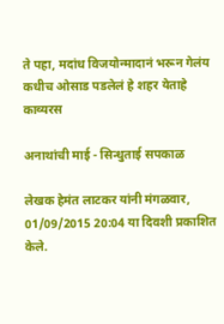ते पहा, मदांध विजयोन्मादानं भरून गेलंय कधीच ओसाड पडलेलं हे शहर येताहे
काव्यरस

अनाथांची माई - सिन्धुताई सपकाळ

लेखक हेमंत लाटकर यांनी मंगळवार, 01/09/2015 20:04 या दिवशी प्रकाशित केले.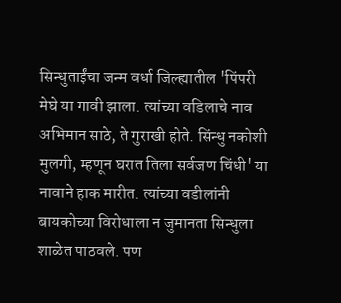सिन्धुताईंचा जन्म वर्धा जिल्ह्यातील 'पिंपरी मेघे या गावी झाला. त्यांच्या वडिलाचे नाव अभिमान साठे, ते गुराखी होते. सिंन्धु नकोशी मुलगी, म्हणून घरात तिला सर्वजण चिंधी' या नावाने हाक मारीत. त्यांच्या वडीलांनी बायकोच्या विरोधाला न जुमानता सिन्धुला शाळेत पाठवले. पण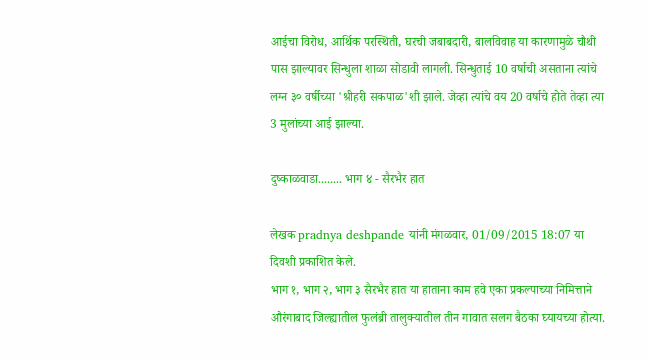आईचा विरोध, आर्थिक परस्थिती, घरची जबाबदारी, बालविवाह या कारणामुळे चौथी पास झाल्यावर सिन्धुला शाळा सोडावी लागली. सिन्धुताई 10 वर्षाची असताना त्यांचे लग्न ३० वर्षीच्या 'श्रीहरी सकपाळ'शी झाले. जेव्हा त्यांचे वय 20 वर्षाचे होते तेव्हा त्या 3 मुलांच्या आई झाल्या.

दुष्काळवाडा........ भाग ४ - सैरभैर हात

लेखक pradnya deshpande यांनी मंगळवार, 01/09/2015 18:07 या दिवशी प्रकाशित केले.
भाग १, भाग २, भाग ३ सैरभैर हात या हाताना काम हवे एका प्रकल्पाच्या निमित्ताने औरंगाबाद जिल्ह्यातील फुलंब्री तालुक्यातील तीन गावात सलग बैठका घ्यायच्या होत्या.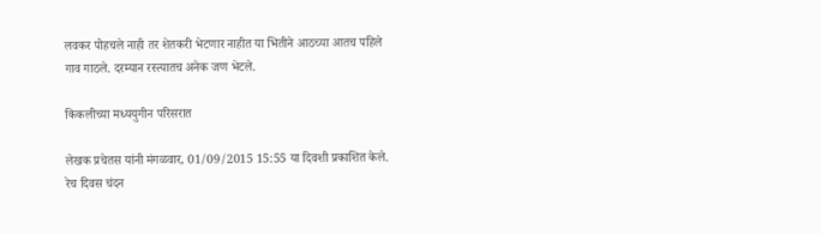लवकर पोहचले नाही तर शेतकरी भेटणार नाहीत या भितीने आठच्या आतच पहिले गाव गाठले. दरम्यान रस्त्यातच अनेक जण भेटले.

किकलीच्या मध्ययुगीन परिसरात

लेखक प्रचेतस यांनी मंगळवार, 01/09/2015 15:55 या दिवशी प्रकाशित केले.
रेच दिवस चंदन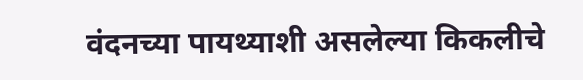वंदनच्या पायथ्याशी असलेल्या किकलीचे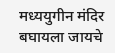मध्ययुगीन मंदिर बघायला जायचे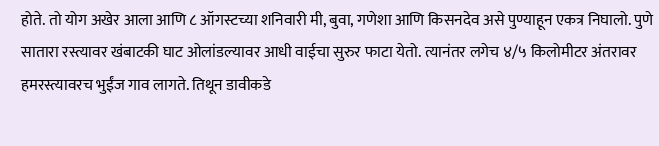होते. तो योग अखेर आला आणि ८ ऑगस्टच्या शनिवारी मी, बुवा, गणेशा आणि किसनदेव असे पुण्याहून एकत्र निघालो. पुणे सातारा रस्त्यावर खंबाटकी घाट ओलांडल्यावर आधी वाईचा सुरुर फाटा येतो. त्यानंतर लगेच ४/५ किलोमीटर अंतरावर हमरस्त्यावरच भुईंज गाव लागते. तिथून डावीकडे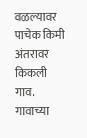वळल्यावर पाचेक किमी अंतरावर किकली गाव. गावाच्या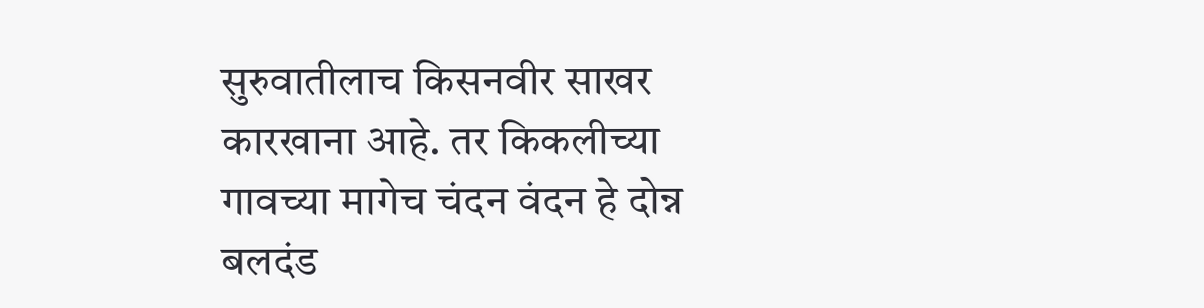सुरुवातीलाच किसनवीर साखर कारखाना आहे. तर किकलीच्या गावच्या मागेच चंदन वंदन हे दोन्न बलदंड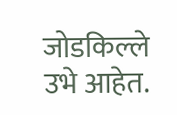जोडकिल्ले उभे आहेत.